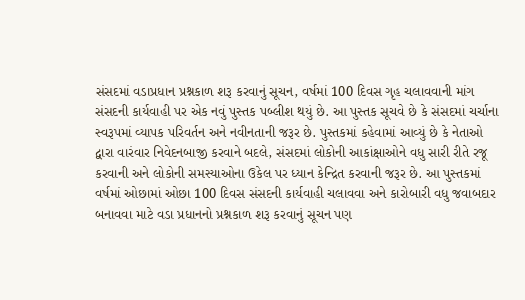સંસદમાં વડાપ્રધાન પ્રશ્નકાળ શરૂ કરવાનું સૂચન, વર્ષમાં 100 દિવસ ગૃહ ચલાવવાની માંગ
સંસદની કાર્યવાહી પર એક નવું પુસ્તક પબ્લીશ થયું છે. આ પુસ્તક સૂચવે છે કે સંસદમાં ચર્ચાના સ્વરૂપમાં વ્યાપક પરિવર્તન અને નવીનતાની જરૂર છે. પુસ્તકમાં કહેવામાં આવ્યું છે કે નેતાઓ દ્વારા વારંવાર નિવેદનબાજી કરવાને બદલે, સંસદમાં લોકોની આકાંક્ષાઓને વધુ સારી રીતે રજૂ કરવાની અને લોકોની સમસ્યાઓના ઉકેલ પર ધ્યાન કેન્દ્રિત કરવાની જરૂર છે. આ પુસ્તકમાં વર્ષમાં ઓછામાં ઓછા 100 દિવસ સંસદની કાર્યવાહી ચલાવવા અને કારોબારી વધુ જવાબદાર બનાવવા માટે વડા પ્રધાનનો પ્રશ્નકાળ શરૂ કરવાનું સૂચન પણ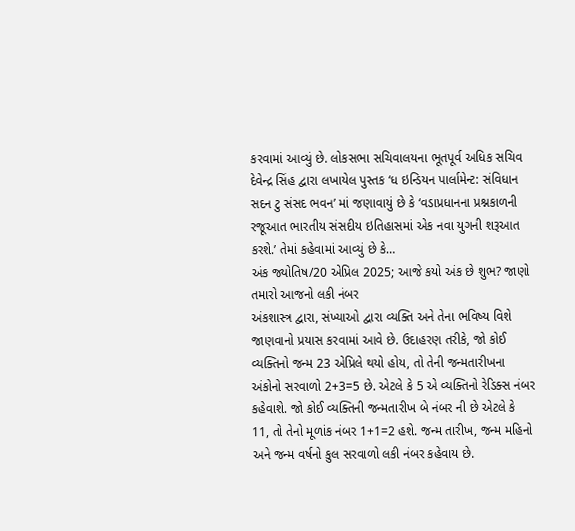કરવામાં આવ્યું છે. લોકસભા સચિવાલયના ભૂતપૂર્વ અધિક સચિવ દેવેન્દ્ર સિંહ દ્વારા લખાયેલ પુસ્તક ‘ધ ઇન્ડિયન પાર્લામેન્ટ: સંવિધાન સદન ટુ સંસદ ભવન’ માં જણાવાયું છે કે ‘વડાપ્રધાનના પ્રશ્નકાળની રજૂઆત ભારતીય સંસદીય ઇતિહાસમાં એક નવા યુગની શરૂઆત કરશે.’ તેમાં કહેવામાં આવ્યું છે કે…
અંક જ્યોતિષ/20 એપ્રિલ 2025; આજે કયો અંક છે શુભ? જાણો તમારો આજનો લકી નંબર
અંકશાસ્ત્ર દ્વારા, સંખ્યાઓ દ્વારા વ્યક્તિ અને તેના ભવિષ્ય વિશે જાણવાનો પ્રયાસ કરવામાં આવે છે. ઉદાહરણ તરીકે, જો કોઈ વ્યક્તિનો જન્મ 23 એપ્રિલે થયો હોય, તો તેની જન્મતારીખના અંકોનો સરવાળો 2+3=5 છે. એટલે કે 5 એ વ્યક્તિનો રેડિક્સ નંબર કહેવાશે. જો કોઈ વ્યક્તિની જન્મતારીખ બે નંબર ની છે એટલે કે 11, તો તેનો મૂળાંક નંબર 1+1=2 હશે. જન્મ તારીખ, જન્મ મહિનો અને જન્મ વર્ષનો કુલ સરવાળો લકી નંબર કહેવાય છે.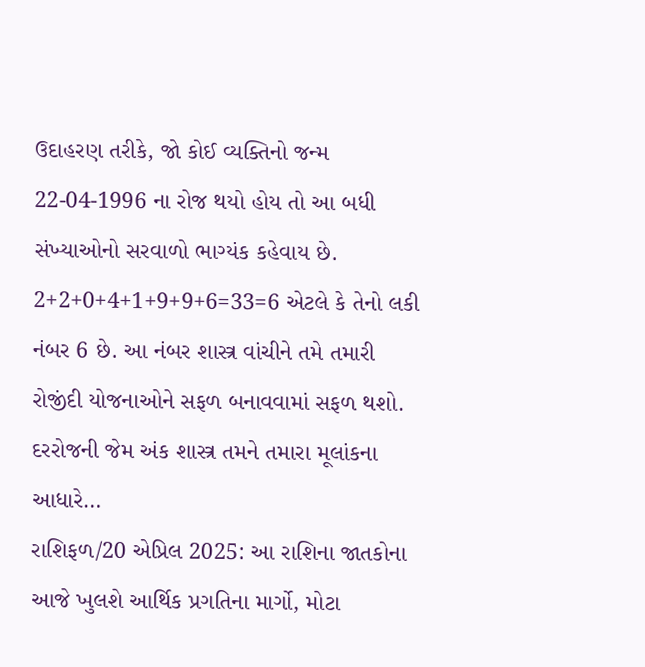ઉદાહરણ તરીકે, જો કોઈ વ્યક્તિનો જન્મ 22-04-1996 ના રોજ થયો હોય તો આ બધી સંખ્યાઓનો સરવાળો ભાગ્યંક કહેવાય છે. 2+2+0+4+1+9+9+6=33=6 એટલે કે તેનો લકી નંબર 6 છે. આ નંબર શાસ્ત્ર વાંચીને તમે તમારી રોજીંદી યોજનાઓને સફળ બનાવવામાં સફળ થશો. દરરોજની જેમ અંક શાસ્ત્ર તમને તમારા મૂલાંકના આધારે…
રાશિફળ/20 એપ્રિલ 2025: આ રાશિના જાતકોના આજે ખુલશે આર્થિક પ્રગતિના માર્ગો, મોટા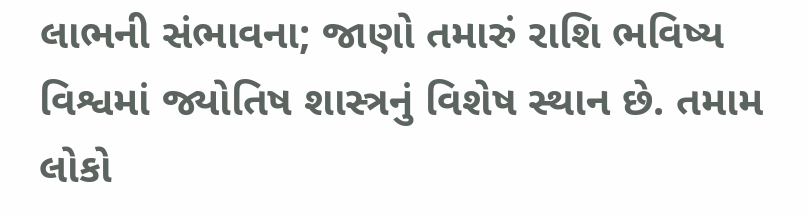લાભની સંભાવના; જાણો તમારું રાશિ ભવિષ્ય
વિશ્વમાં જ્યોતિષ શાસ્ત્રનું વિશેષ સ્થાન છે. તમામ લોકો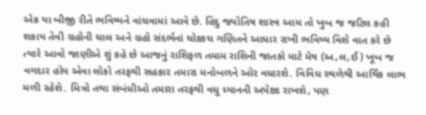એક યા બીજી રીતે ભવિષ્યને વાંચવામાં આવે છે. હિંદુ જ્યોતિષ શાસ્ત્ર આમ તો ખુબ જ જટિલ કહી શકાય તેવી ગ્રહોની ચાલ અને ગ્રહો સંદર્ભનાં ચોક્કચ ગણિતને આધાર રાખી ભવિષ્ય વિશે વાત કરે છે ત્યારે આવો જાણીએ શું કહે છે આજનું રાશિફળ તમામ રાશિની જાતકો માટે મેષ (અ,લ,ઈ) ખૂબ જ વગદાર હોય એવા લોકો તરફથી સહકાર તમારા મનોબળને ઓર વધારશે. વિવિધ સ્થળેથી આર્થિક લાભ મળી રહેશે. મિત્રો તથા સંબંધીઓ તમારા તરફથી વધુ ધ્યાનની અપેક્ષા રાખશે, પણ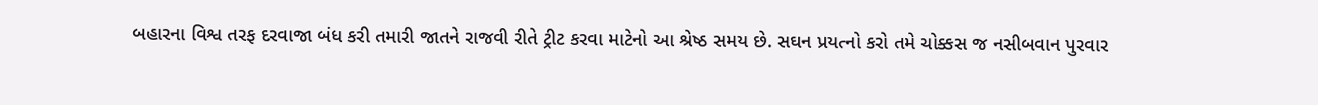બહારના વિશ્વ તરફ દરવાજા બંધ કરી તમારી જાતને રાજવી રીતે ટ્રીટ કરવા માટેનો આ શ્રેષ્ઠ સમય છે. સઘન પ્રયત્નો કરો તમે ચોક્કસ જ નસીબવાન પુરવાર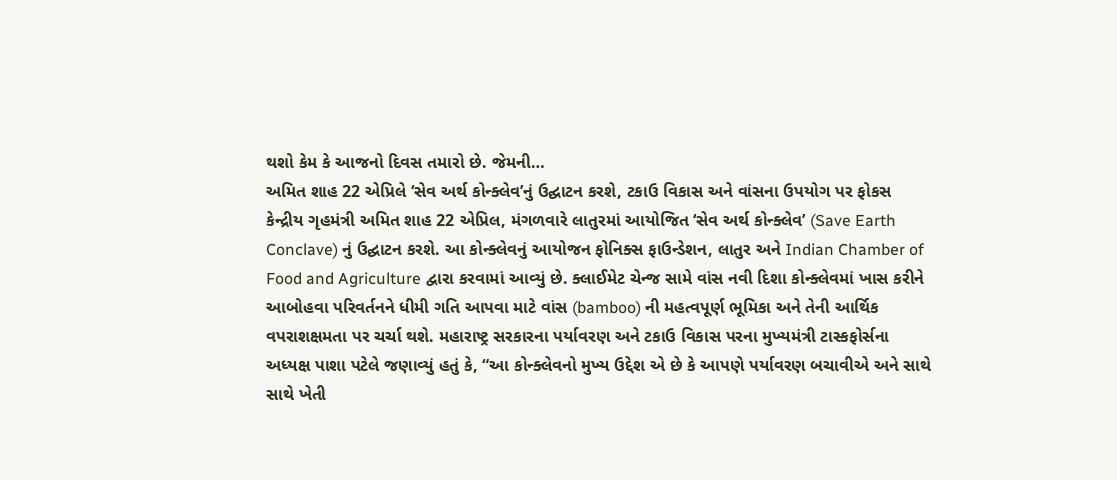થશો કેમ કે આજનો દિવસ તમારો છે. જેમની…
અમિત શાહ 22 એપ્રિલે ‘સેવ અર્થ કોન્ક્લેવ’નું ઉદ્ઘાટન કરશે, ટકાઉ વિકાસ અને વાંસના ઉપયોગ પર ફોકસ
કેન્દ્રીય ગૃહમંત્રી અમિત શાહ 22 એપ્રિલ, મંગળવારે લાતુરમાં આયોજિત ‘સેવ અર્થ કોન્ક્લેવ’ (Save Earth Conclave) નું ઉદ્ઘાટન કરશે. આ કોન્ક્લેવનું આયોજન ફોનિક્સ ફાઉન્ડેશન, લાતુર અને Indian Chamber of Food and Agriculture દ્વારા કરવામાં આવ્યું છે. ક્લાઈમેટ ચેન્જ સામે વાંસ નવી દિશા કોન્ક્લેવમાં ખાસ કરીને આબોહવા પરિવર્તનને ધીમી ગતિ આપવા માટે વાંસ (bamboo) ની મહત્વપૂર્ણ ભૂમિકા અને તેની આર્થિક વપરાશક્ષમતા પર ચર્ચા થશે. મહારાષ્ટ્ર સરકારના પર્યાવરણ અને ટકાઉ વિકાસ પરના મુખ્યમંત્રી ટાસ્કફોર્સના અધ્યક્ષ પાશા પટેલે જણાવ્યું હતું કે, “આ કોન્ક્લેવનો મુખ્ય ઉદ્દેશ એ છે કે આપણે પર્યાવરણ બચાવીએ અને સાથે સાથે ખેતી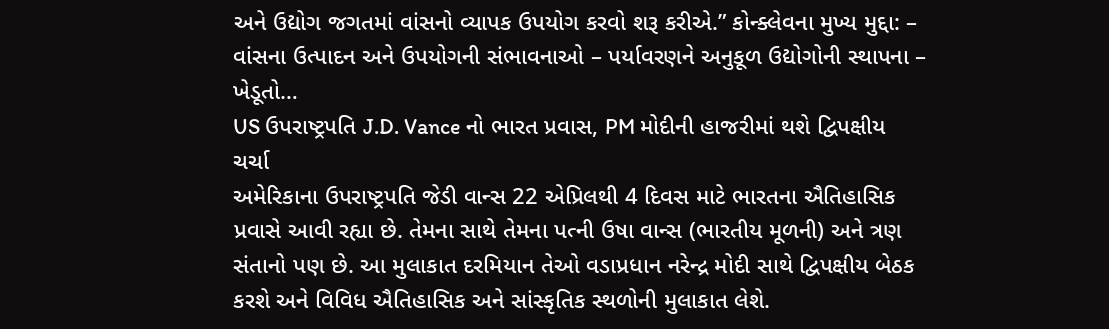અને ઉદ્યોગ જગતમાં વાંસનો વ્યાપક ઉપયોગ કરવો શરૂ કરીએ.” કોન્ક્લેવના મુખ્ય મુદ્દા: – વાંસના ઉત્પાદન અને ઉપયોગની સંભાવનાઓ – પર્યાવરણને અનુકૂળ ઉદ્યોગોની સ્થાપના – ખેડૂતો…
US ઉપરાષ્ટ્રપતિ J.D. Vance નો ભારત પ્રવાસ, PM મોદીની હાજરીમાં થશે દ્વિપક્ષીય ચર્ચા
અમેરિકાના ઉપરાષ્ટ્રપતિ જેડી વાન્સ 22 એપ્રિલથી 4 દિવસ માટે ભારતના ઐતિહાસિક પ્રવાસે આવી રહ્યા છે. તેમના સાથે તેમના પત્ની ઉષા વાન્સ (ભારતીય મૂળની) અને ત્રણ સંતાનો પણ છે. આ મુલાકાત દરમિયાન તેઓ વડાપ્રધાન નરેન્દ્ર મોદી સાથે દ્વિપક્ષીય બેઠક કરશે અને વિવિધ ઐતિહાસિક અને સાંસ્કૃતિક સ્થળોની મુલાકાત લેશે.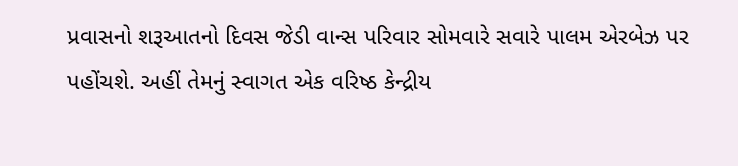પ્રવાસનો શરૂઆતનો દિવસ જેડી વાન્સ પરિવાર સોમવારે સવારે પાલમ એરબેઝ પર પહોંચશે. અહીં તેમનું સ્વાગત એક વરિષ્ઠ કેન્દ્રીય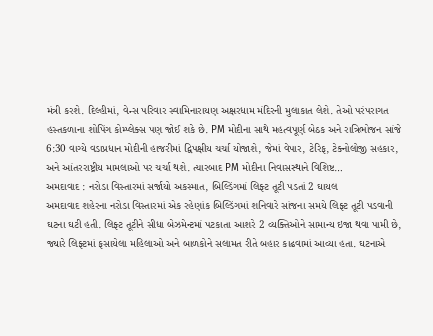મંત્રી કરશે. દિલ્હીમાં, વેન્સ પરિવાર સ્વામિનારાયણ અક્ષરધામ મંદિરની મુલાકાત લેશે. તેઓ પરંપરાગત હસ્તકળાના શોપિંગ કોમ્પ્લેક્સ પણ જોઈ શકે છે. PM મોદીના સાથે મહત્વપૂર્ણ બેઠક અને રાત્રિભોજન સાંજે 6:30 વાગ્યે વડાપ્રધાન મોદીની હાજરીમાં દ્વિપક્ષીય ચર્ચા યોજાશે, જેમાં વેપાર, ટેરિફ, ટેક્નોલોજી સહકાર, અને આંતરરાષ્ટ્રીય મામલાઓ પર ચર્ચા થશે. ત્યારબાદ PM મોદીના નિવાસસ્થાને વિશિષ્ટ…
અમદાવાદ : નરોડા વિસ્તારમાં સર્જાયો અકસ્માત, બિલ્ડિંગમાં લિફ્ટ તૂટી પડતાં 2 ઘાયલ
અમદાવાદ શહેરના નરોડા વિસ્તારમાં એક રહેણાંક બિલ્ડિંગમાં શનિવારે સાંજના સમયે લિફ્ટ તૂટી પડવાની ઘટના ઘટી હતી. લિફ્ટ તૂટીને સીધા બેઝમેન્ટમાં પટકાતા આશરે 2 વ્યક્તિઓને સામાન્ય ઇજા થવા પામી છે, જ્યારે લિફ્ટમાં ફસાયેલા મહિલાઓ અને બાળકોને સલામત રીતે બહાર કાઢવામાં આવ્યા હતા. ઘટનાએ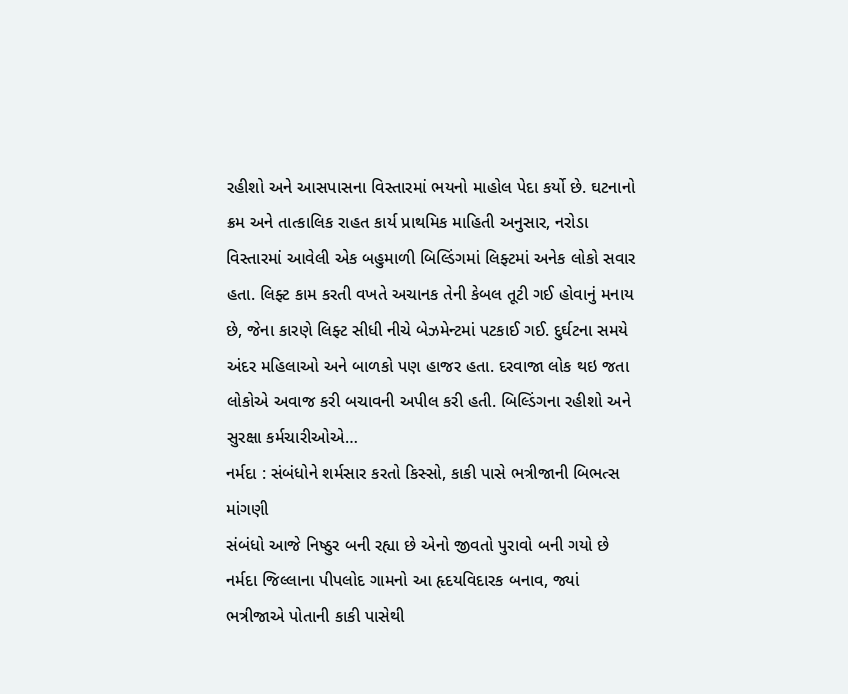રહીશો અને આસપાસના વિસ્તારમાં ભયનો માહોલ પેદા કર્યો છે. ઘટનાનો ક્રમ અને તાત્કાલિક રાહત કાર્ય પ્રાથમિક માહિતી અનુસાર, નરોડા વિસ્તારમાં આવેલી એક બહુમાળી બિલ્ડિંગમાં લિફ્ટમાં અનેક લોકો સવાર હતા. લિફ્ટ કામ કરતી વખતે અચાનક તેની કેબલ તૂટી ગઈ હોવાનું મનાય છે, જેના કારણે લિફ્ટ સીધી નીચે બેઝમેન્ટમાં પટકાઈ ગઈ. દુર્ઘટના સમયે અંદર મહિલાઓ અને બાળકો પણ હાજર હતા. દરવાજા લોક થઇ જતા લોકોએ અવાજ કરી બચાવની અપીલ કરી હતી. બિલ્ડિંગના રહીશો અને સુરક્ષા કર્મચારીઓએ…
નર્મદા : સંબંધોને શર્મસાર કરતો કિસ્સો, કાકી પાસે ભત્રીજાની બિભત્સ માંગણી
સંબંધો આજે નિષ્ઠુર બની રહ્યા છે એનો જીવતો પુરાવો બની ગયો છે નર્મદા જિલ્લાના પીપલોદ ગામનો આ હૃદયવિદારક બનાવ, જ્યાં ભત્રીજાએ પોતાની કાકી પાસેથી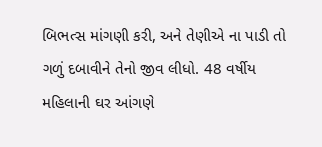બિભત્સ માંગણી કરી, અને તેણીએ ના પાડી તો ગળું દબાવીને તેનો જીવ લીધો. 48 વર્ષીય મહિલાની ઘર આંગણે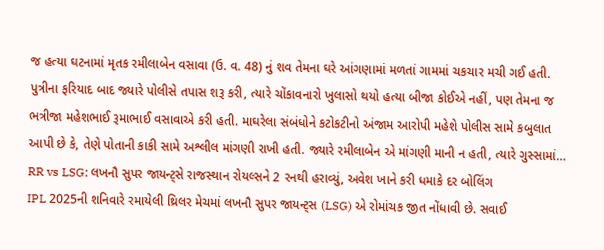જ હત્યા ઘટનામાં મૃતક રમીલાબેન વસાવા (ઉ. વ. 48) નું શવ તેમના ઘરે આંગણામાં મળતાં ગામમાં ચકચાર મચી ગઈ હતી. પુત્રીના ફરિયાદ બાદ જ્યારે પોલીસે તપાસ શરૂ કરી, ત્યારે ચોંકાવનારો ખુલાસો થયો હત્યા બીજા કોઈએ નહીં, પણ તેમના જ ભત્રીજા મહેશભાઈ રૂમાભાઈ વસાવાએ કરી હતી. માઘરેલા સંબંધોને કટોકટીનો અંજામ આરોપી મહેશે પોલીસ સામે કબુલાત આપી છે કે, તેણે પોતાની કાકી સામે અશ્લીલ માંગણી રાખી હતી. જ્યારે રમીલાબેન એ માંગણી માની ન હતી, ત્યારે ગુસ્સામાં…
RR vs LSG: લખનૌ સુપર જાયન્ટ્સે રાજસ્થાન રોયલ્સને 2 રનથી હરાવ્યું, અવેશ ખાને કરી ધમાકે દર બોલિંગ
IPL 2025ની શનિવારે રમાયેલી થ્રિલર મેચમાં લખનૌ સુપર જાયન્ટ્સ (LSG) એ રોમાંચક જીત નોંધાવી છે. સવાઈ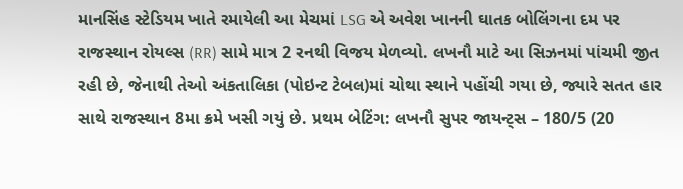માનસિંહ સ્ટેડિયમ ખાતે રમાયેલી આ મેચમાં LSG એ અવેશ ખાનની ઘાતક બોલિંગના દમ પર રાજસ્થાન રોયલ્સ (RR) સામે માત્ર 2 રનથી વિજય મેળવ્યો. લખનૌ માટે આ સિઝનમાં પાંચમી જીત રહી છે, જેનાથી તેઓ અંકતાલિકા (પોઇન્ટ ટેબલ)માં ચોથા સ્થાને પહોંચી ગયા છે, જ્યારે સતત હાર સાથે રાજસ્થાન 8મા ક્રમે ખસી ગયું છે. પ્રથમ બેટિંગ: લખનૌ સુપર જાયન્ટ્સ – 180/5 (20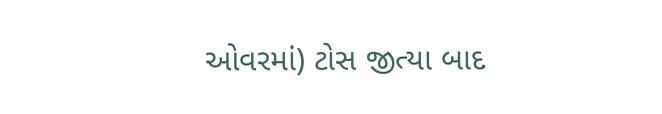ઓવરમાં) ટોસ જીત્યા બાદ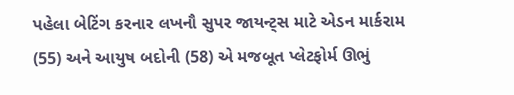પહેલા બેટિંગ કરનાર લખનૌ સુપર જાયન્ટ્સ માટે એડન માર્કરામ (55) અને આયુષ બદોની (58) એ મજબૂત પ્લેટફોર્મ ઊભું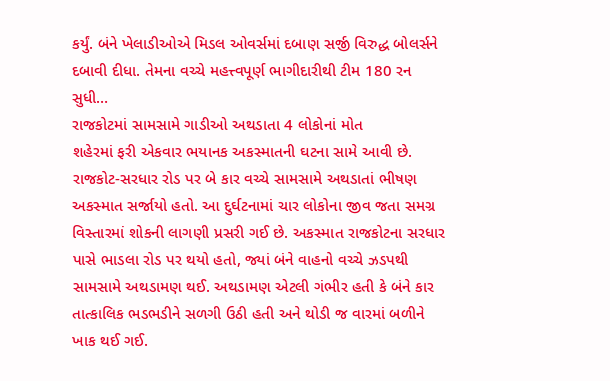કર્યું. બંને ખેલાડીઓએ મિડલ ઓવર્સમાં દબાણ સર્જી વિરુદ્ધ બોલર્સને દબાવી દીધા. તેમના વચ્ચે મહત્ત્વપૂર્ણ ભાગીદારીથી ટીમ 180 રન સુધી…
રાજકોટમાં સામસામે ગાડીઓ અથડાતા 4 લોકોનાં મોત
શહેરમાં ફરી એકવાર ભયાનક અકસ્માતની ઘટના સામે આવી છે. રાજકોટ-સરધાર રોડ પર બે કાર વચ્ચે સામસામે અથડાતાં ભીષણ અકસ્માત સર્જાયો હતો. આ દુર્ઘટનામાં ચાર લોકોના જીવ જતા સમગ્ર વિસ્તારમાં શોકની લાગણી પ્રસરી ગઈ છે. અકસ્માત રાજકોટના સરધાર પાસે ભાડલા રોડ પર થયો હતો, જ્યાં બંને વાહનો વચ્ચે ઝડપથી સામસામે અથડામણ થઈ. અથડામણ એટલી ગંભીર હતી કે બંને કાર તાત્કાલિક ભડભડીને સળગી ઉઠી હતી અને થોડી જ વારમાં બળીને ખાક થઈ ગઈ.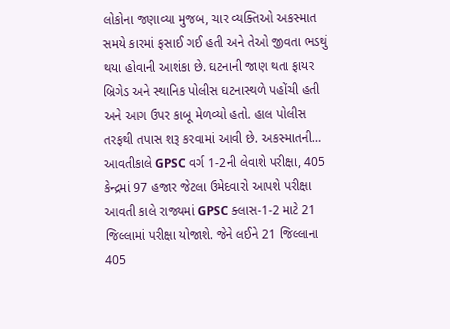લોકોના જણાવ્યા મુજબ, ચાર વ્યક્તિઓ અકસ્માત સમયે કારમાં ફસાઈ ગઈ હતી અને તેઓ જીવતા ભડથું થયા હોવાની આશંકા છે. ઘટનાની જાણ થતા ફાયર બ્રિગેડ અને સ્થાનિક પોલીસ ઘટનાસ્થળે પહોંચી હતી અને આગ ઉપર કાબૂ મેળવ્યો હતો. હાલ પોલીસ તરફથી તપાસ શરૂ કરવામાં આવી છે. અકસ્માતની…
આવતીકાલે GPSC વર્ગ 1-2ની લેવાશે પરીક્ષા, 405 કેન્દ્રમાં 97 હજાર જેટલા ઉમેદવારો આપશે પરીક્ષા
આવતી કાલે રાજ્યમાં GPSC ક્લાસ-1-2 માટે 21 જિલ્લામાં પરીક્ષા યોજાશે. જેને લઈને 21 જિલ્લાના 405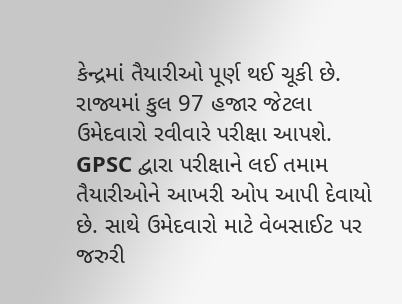કેન્દ્રમાં તૈયારીઓ પૂર્ણ થઈ ચૂકી છે. રાજ્યમાં કુલ 97 હજાર જેટલા ઉમેદવારો રવીવારે પરીક્ષા આપશે. GPSC દ્વારા પરીક્ષાને લઈ તમામ તૈયારીઓને આખરી ઓપ આપી દેવાયો છે. સાથે ઉમેદવારો માટે વેબસાઈટ પર જરુરી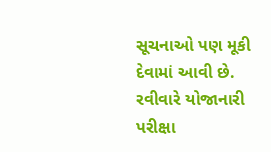સૂચનાઓ પણ મૂકી દેવામાં આવી છે. રવીવારે યોજાનારી પરીક્ષા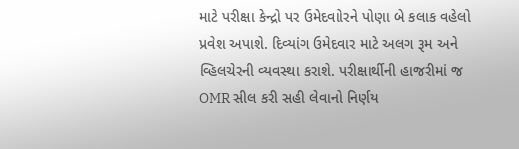માટે પરીક્ષા કેન્દ્રો પર ઉમેદવાોરને પોણા બે કલાક વહેલો પ્રવેશ અપાશે. દિવ્યાંગ ઉમેદવાર માટે અલગ રૂમ અને વ્હિલચેરની વ્યવસ્થા કરાશે. પરીક્ષાર્થીની હાજરીમાં જ OMR સીલ કરી સહી લેવાનો નિર્ણય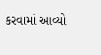કરવામાં આવ્યો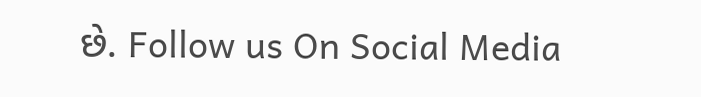છે. Follow us On Social Media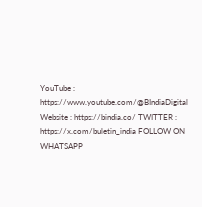YouTube : https://www.youtube.com/@BIndiaDigital Website : https://bindia.co/ TWITTER : https://x.com/buletin_india FOLLOW ON WHATSAPP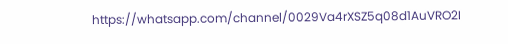https://whatsapp.com/channel/0029Va4rXSZ5q08d1AuVRO2I